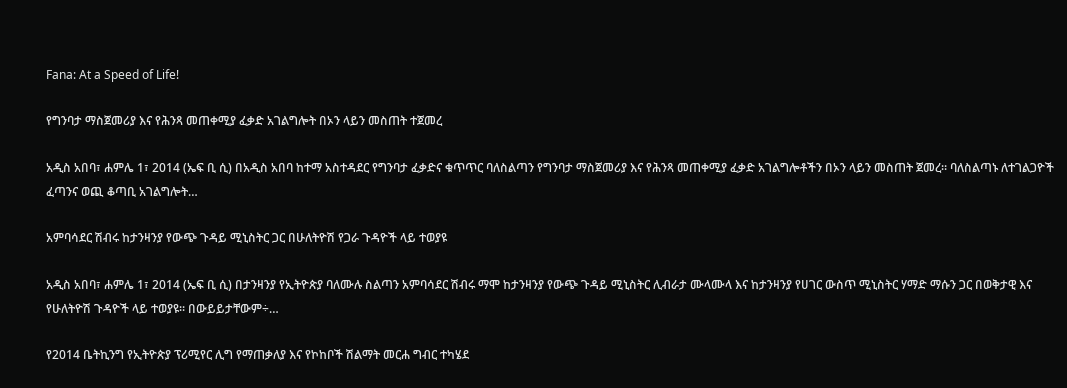Fana: At a Speed of Life!

የግንባታ ማስጀመሪያ እና የሕንጻ መጠቀሚያ ፈቃድ አገልግሎት በኦን ላይን መስጠት ተጀመረ

አዲስ አበባ፣ ሐምሌ 1፣ 2014 (ኤፍ ቢ ሲ) በአዲስ አበባ ከተማ አስተዳደር የግንባታ ፈቃድና ቁጥጥር ባለስልጣን የግንባታ ማስጀመሪያ እና የሕንጻ መጠቀሚያ ፈቃድ አገልግሎቶችን በኦን ላይን መስጠት ጀመረ። ባለስልጣኑ ለተገልጋዮች ፈጣንና ወጪ ቆጣቢ አገልግሎት…

አምባሳደር ሽብሩ ከታንዛንያ የውጭ ጉዳይ ሚኒስትር ጋር በሁለትዮሽ የጋራ ጉዳዮች ላይ ተወያዩ

አዲስ አበባ፣ ሐምሌ 1፣ 2014 (ኤፍ ቢ ሲ) በታንዛንያ የኢትዮጵያ ባለሙሉ ስልጣን አምባሳደር ሽብሩ ማሞ ከታንዛንያ የውጭ ጉዳይ ሚኒስትር ሊብራታ ሙላሙላ እና ከታንዛንያ የሀገር ውስጥ ሚኒስትር ሃማድ ማሱን ጋር በወቅታዊ እና የሁለትዮሽ ጉዳዮች ላይ ተወያዩ፡፡ በውይይታቸውም÷…

የ2014 ቤትኪንግ የኢትዮጵያ ፕሪሚየር ሊግ የማጠቃለያ እና የኮከቦች ሽልማት መርሐ ግብር ተካሄደ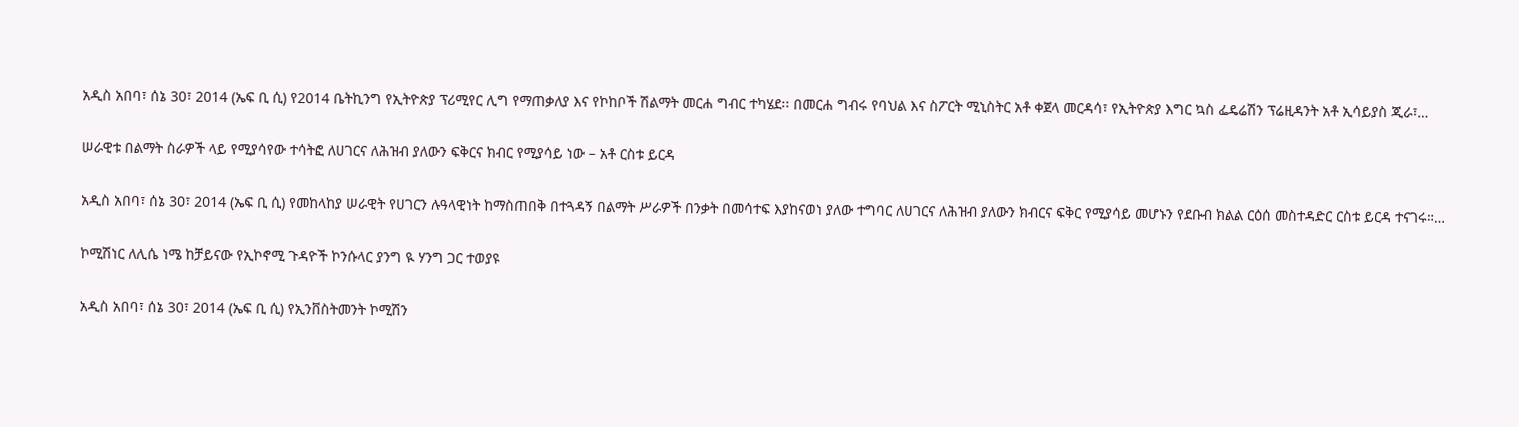አዲስ አበባ፣ ሰኔ 30፣ 2014 (ኤፍ ቢ ሲ) የ2014 ቤትኪንግ የኢትዮጵያ ፕሪሚየር ሊግ የማጠቃለያ እና የኮከቦች ሽልማት መርሐ ግብር ተካሄደ፡፡ በመርሐ ግብሩ የባህል እና ስፖርት ሚኒስትር አቶ ቀጀላ መርዳሳ፣ የኢትዮጵያ እግር ኳስ ፌዴሬሽን ፕሬዚዳንት አቶ ኢሳይያስ ጂራ፣…

ሠራዊቱ በልማት ስራዎች ላይ የሚያሳየው ተሳትፎ ለሀገርና ለሕዝብ ያለውን ፍቅርና ክብር የሚያሳይ ነው – አቶ ርስቱ ይርዳ

አዲስ አበባ፣ ሰኔ 30፣ 2014 (ኤፍ ቢ ሲ) የመከላከያ ሠራዊት የሀገርን ሉዓላዊነት ከማስጠበቅ በተጓዳኝ በልማት ሥራዎች በንቃት በመሳተፍ እያከናወነ ያለው ተግባር ለሀገርና ለሕዝብ ያለውን ክብርና ፍቅር የሚያሳይ መሆኑን የደቡብ ክልል ርዕሰ መስተዳድር ርስቱ ይርዳ ተናገሩ።…

ኮሚሽነር ለሊሴ ነሜ ከቻይናው የኢኮኖሚ ጉዳዮች ኮንሱላር ያንግ ዪ ሃንግ ጋር ተወያዩ

አዲስ አበባ፣ ሰኔ 30፣ 2014 (ኤፍ ቢ ሲ) የኢንቨስትመንት ኮሚሽን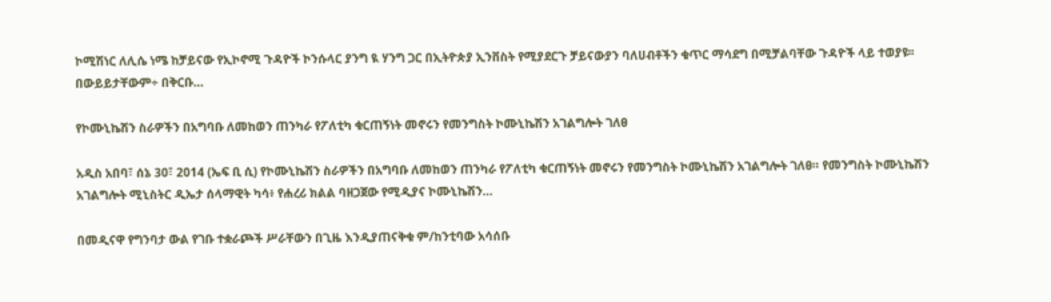ኮሚሽነር ለሊሴ ነሜ ከቻይናው የኢኮኖሚ ጉዳዮች ኮንሱላር ያንግ ዪ ሃንግ ጋር በኢትዮጵያ ኢንቨስት የሚያደርጉ ቻይናውያን ባለሀብቶችን ቁጥር ማሳደግ በሚቻልባቸው ጉዳዮች ላይ ተወያዩ፡፡ በውይይታቸውም÷ በቅርቡ…

የኮሙኒኬሽን ስራዎችን በአግባቡ ለመከወን ጠንካራ የፖለቲካ ቁርጠኝነት መኖሩን የመንግስት ኮሙኒኬሽን አገልግሎት ገለፀ

አዲስ አበባ፣ ሰኔ 30፣ 2014 (ኤፍ ቢ ሲ) የኮሙኒኬሽን ስራዎችን በአግባቡ ለመከወን ጠንካራ የፖለቲካ ቁርጠኝነት መኖሩን የመንግስት ኮሙኒኬሽን አገልግሎት ገለፀ። የመንግስት ኮሙኒኬሽን አገልግሎት ሚኒስትር ዲኤታ ሰላማዊት ካሳ፥ የሐረሪ ክልል ባዘጋጀው የሚዲያና ኮሙኒኬሽን…

በመዲናዋ የግንባታ ውል የገቡ ተቋራጮች ሥራቸውን በጊዜ እንዲያጠናቅቁ ም/ከንቲባው አሳሰቡ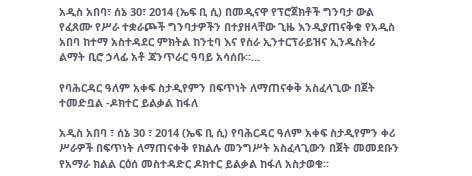አዲስ አበባ፣ ሰኔ 30፣ 2014 (ኤፍ ቢ ሲ) በመዲናዋ የፕሮጀክቶች ግንባታ ውል የፈጸሙ የሥራ ተቋራጮች ግንባታዎችን በተያዘላቸው ጊዜ እንዲያጠናቅቁ የአዲስ አበባ ከተማ አስተዳደር ምክትል ከንቲባ እና የስራ ኢንተርፕራይዝና ኢንዱስትሪ ልማት ቢሮ ኃላፊ አቶ ጃንጥራር ዓባይ አሳሰቡ፡፡…

የባሕርዳር ዓለም አቀፍ ስታዲየምን በፍጥነት ለማጠናቀቅ አስፈላጊው በጀት ተመድቧል -ዶክተር ይልቃል ከፋለ

አዲስ አበባ ፣ ሰኔ 30 ፣ 2014 (ኤፍ ቢ ሲ) የባሕርዳር ዓለም አቀፍ ስታዲየምን ቀሪ ሥራዎች በፍጥነት ለማጠናቀቅ የክልሉ መንግሥት አስፈላጊውን በጀት መመደቡን የአማራ ክልል ርዕሰ መስተዳድር ዶክተር ይልቃል ከፋለ አስታወቁ።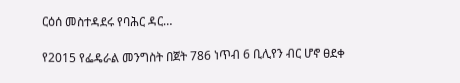ርዕሰ መስተዳደሩ የባሕር ዳር…

የ2015 የፌዴራል መንግስት በጀት 786 ነጥብ 6 ቢሊየን ብር ሆኖ ፀደቀ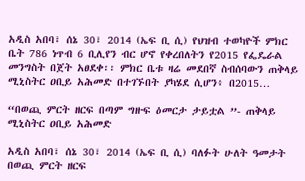አዲስ አበባ፣ ሰኔ 30፣ 2014 (ኤፍ ቢ ሲ) የህዝብ ተወካዮች ምክር ቤት 786 ነጥብ 6 ቢሊየን ብር ሆኖ የቀረበለትን የ2015 የፌዴራል መንግስት በጀት አፀደቀ፡፡ ምክር ቤቱ ዛሬ መደበኛ ስብሰባውን ጠቅላይ ሚኒስትር ዐቢይ አሕመድ በተገኙበት ያካሄደ ሲሆን፥ በ2015…

“በወጪ ምርት ዘርፍ በጣም ግዙፍ ዕመርታ ታይቷል ”- ጠቅላይ ሚኒስትር ዐቢይ አሕመድ

አዲስ አበባ፣ ሰኔ 30፣ 2014 (ኤፍ ቢ ሲ) ባለፉት ሁለት ዓመታት በወጪ ምርት ዘርፍ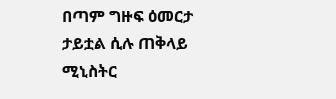በጣም ግዙፍ ዕመርታ ታይቷል ሲሉ ጠቅላይ ሚኒስትር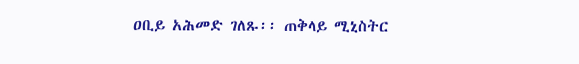ዐቢይ አሕመድ ገለጹ፡፡ ጠቅላይ ሚኒስትር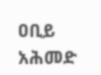ዐቢይ አሕመድ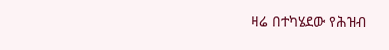ዛሬ በተካሄደው የሕዝብ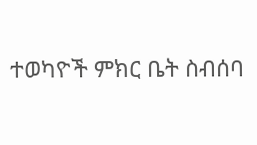ተወካዮች ምክር ቤት ስብሰባ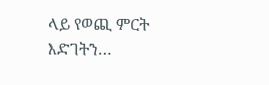ላይ የወጪ ምርት እድገትን…